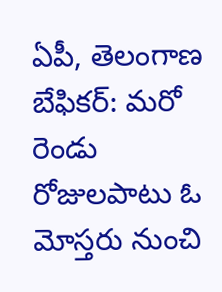ఏపీ, తెలంగాణ బేఫికర్: మరో రెండు రోజులపాటు ఓ మోస్తరు నుంచి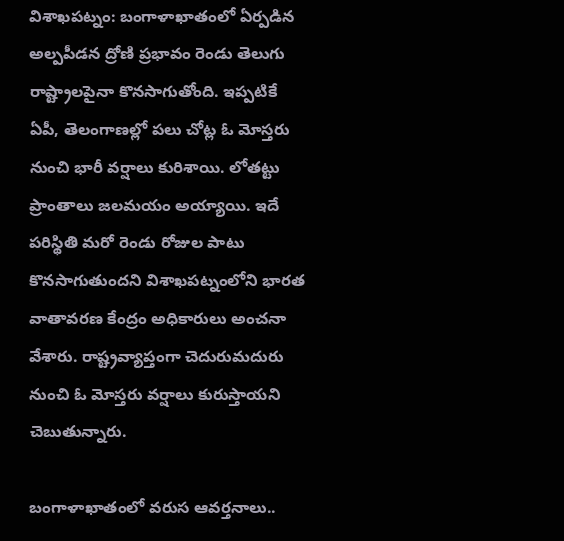విశాఖపట్నం: బంగాళాఖాతంలో ఏర్పడిన అల్పపీడన ద్రోణి ప్రభావం రెండు తెలుగు రాష్ట్రాలపైనా కొనసాగుతోంది. ఇప్పటికే ఏపీ, తెలంగాణల్లో పలు చోట్ల ఓ మోస్తరు నుంచి భారీ వర్షాలు కురిశాయి. లోతట్టు ప్రాంతాలు జలమయం అయ్యాయి. ఇదే పరిస్థితి మరో రెండు రోజుల పాటు కొనసాగుతుందని విశాఖపట్నంలోని భారత వాతావరణ కేంద్రం అధికారులు అంచనా వేశారు. రాష్ట్రవ్యాప్తంగా చెదురుమదురు నుంచి ఓ మోస్తరు వర్షాలు కురుస్తాయని చెబుతున్నారు.

బంగాళాఖాతంలో వరుస ఆవర్తనాలు..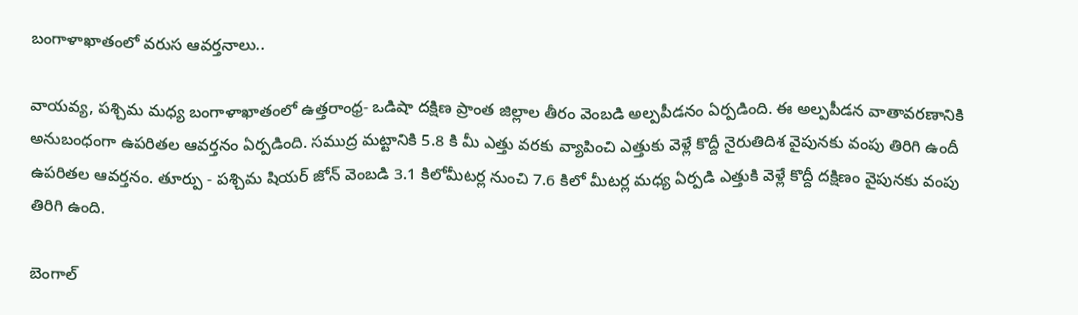బంగాళాఖాతంలో వరుస ఆవర్తనాలు..

వాయవ్య, పశ్చిమ మధ్య బంగాళాఖాతంలో ఉత్తరాంధ్ర- ఒడిషా దక్షిణ ప్రాంత జిల్లాల తీరం వెంబడి అల్పపీడనం ఏర్పడింది. ఈ అల్పపీడన వాతావరణానికి అనుబంధంగా ఉపరితల ఆవర్తనం ఏర్పడింది. సముద్ర మట్టానికి 5.8 కి మీ ఎత్తు వరకు వ్యాపించి ఎత్తుకు వెళ్లే కొద్దీ నైరుతిదిశ వైపునకు వంపు తిరిగి ఉందీ ఉపరితల ఆవర్తనం. తూర్పు - పశ్చిమ షియర్ జోన్ వెంబడి 3.1 కిలోమీటర్ల నుంచి 7.6 కిలో మీటర్ల మధ్య ఏర్పడి ఎత్తుకి వెళ్లే కొద్దీ దక్షిణం వైపునకు వంపు తిరిగి ఉంది.

బెంగాల్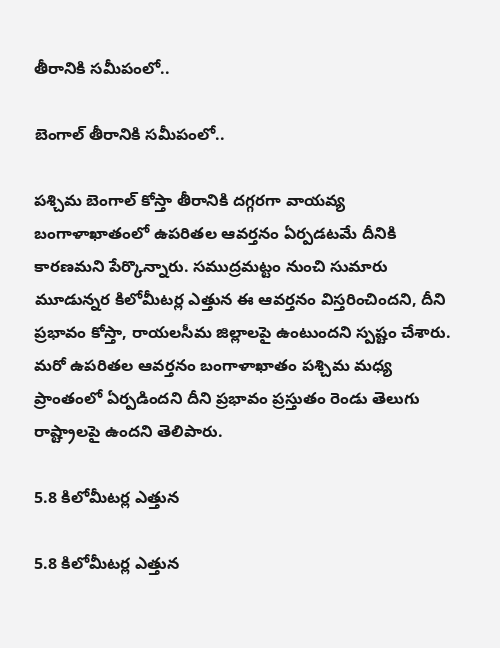తీరానికి సమీపంలో..

బెంగాల్ తీరానికి సమీపంలో..

పశ్చిమ బెంగాల్ కోస్తా తీరానికి దగ్గరగా వాయవ్య బంగాళాఖాతంలో ఉపరితల ఆవర్తనం ఏర్పడటమే దీనికి కారణమని పేర్కొన్నారు. సముద్రమట్టం నుంచి సుమారు మూడున్నర కిలోమీటర్ల ఎత్తున ఈ ఆవర్తనం విస్తరించిందని, దీని ప్రభావం కోస్తా, రాయలసీమ జిల్లాలపై ఉంటుందని స్పష్టం చేశారు. మరో ఉపరితల ఆవర్తనం బంగాళాఖాతం పశ్చిమ మధ్య ప్రాంతంలో ఏర్పడిందని దీని ప్రభావం ప్రస్తుతం రెండు తెలుగు రాష్ట్రాలపై ఉందని తెలిపారు.

5.8 కిలోమీటర్ల ఎత్తున

5.8 కిలోమీటర్ల ఎత్తున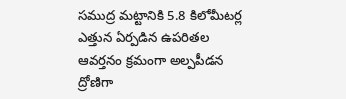సముద్ర మట్టానికి 5.8 కిలోమీటర్ల ఎత్తున ఏర్పడిన ఉపరితల ఆవర్తనం క్రమంగా అల్పపీడన ద్రోణిగా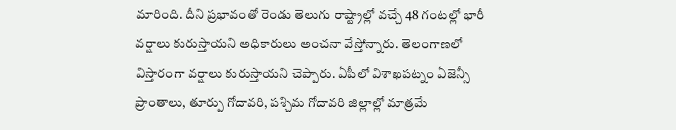మారింది. దీని ప్రభావంతో రెండు తెలుగు రాష్ట్రాల్లో వచ్చే 48 గంటల్లో భారీ వర్షాలు కురుస్తాయని అధికారులు అంచనా వేస్తోన్నారు. తెలంగాణలో విస్తారంగా వర్షాలు కురుస్తాయని చెప్పారు. ఏపీలో విశాఖపట్నం ఏజెన్సీ ప్రాంతాలు, తూర్పు గోదావరి, పశ్చిమ గోదావరి జిల్లాల్లో మాత్రమే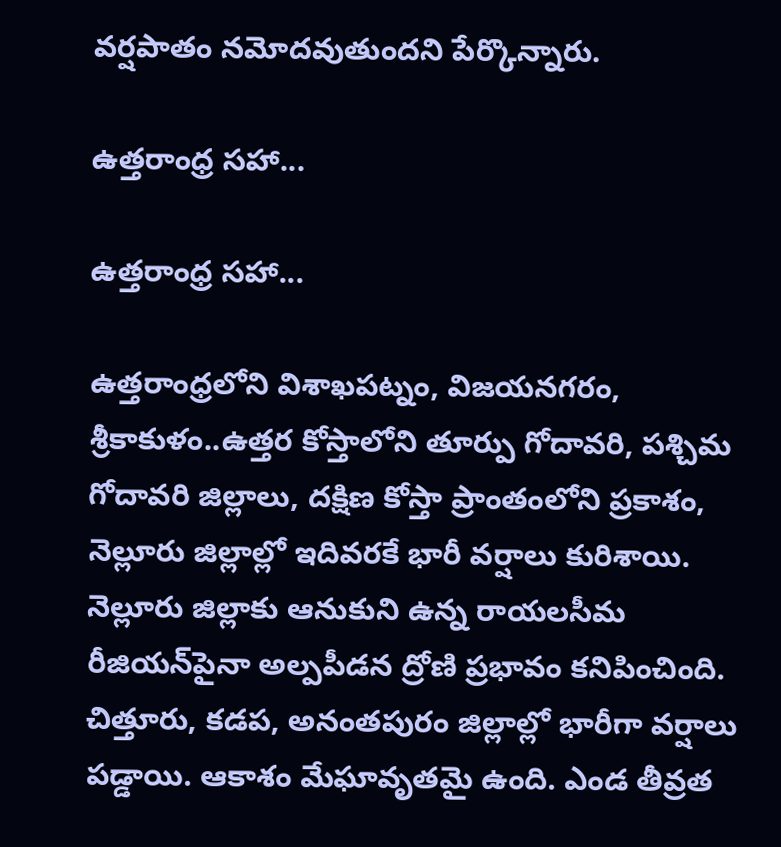వర్షపాతం నమోదవుతుందని పేర్కొన్నారు.

ఉత్తరాంధ్ర సహా...

ఉత్తరాంధ్ర సహా...

ఉత్తరాంధ్రలోని విశాఖపట్నం, విజయనగరం, శ్రీకాకుళం..ఉత్తర కోస్తాలోని తూర్పు గోదావరి, పశ్చిమ గోదావరి జిల్లాలు, దక్షిణ కోస్తా ప్రాంతంలోని ప్రకాశం, నెల్లూరు జిల్లాల్లో ఇదివరకే భారీ వర్షాలు కురిశాయి. నెల్లూరు జిల్లాకు ఆనుకుని ఉన్న రాయలసీమ రీజియన్‌పైనా అల్పపీడన ద్రోణి ప్రభావం కనిపించింది. చిత్తూరు, కడప, అనంతపురం జిల్లాల్లో భారీగా వర్షాలు పడ్డాయి. ఆకాశం మేఘావృతమై ఉంది. ఎండ తీవ్రత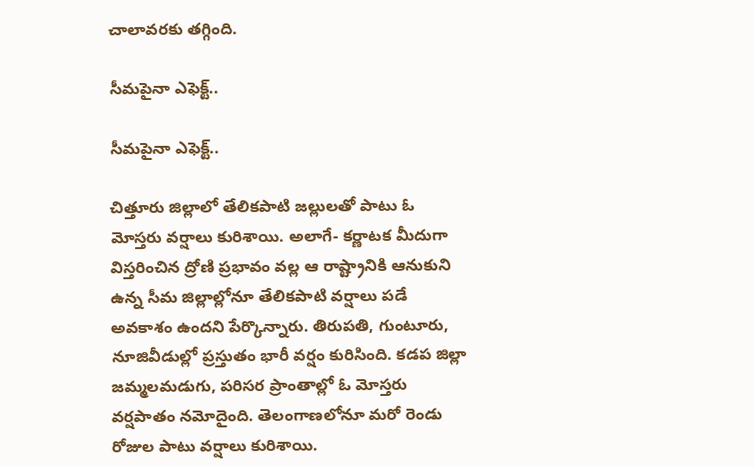చాలావరకు తగ్గింది.

సీమపైనా ఎఫెక్ట్..

సీమపైనా ఎఫెక్ట్..

చిత్తూరు జిల్లాలో తేలికపాటి జల్లులతో పాటు ఓ మోస్తరు వర్షాలు కురిశాయి. అలాగే- కర్ణాటక మీదుగా విస్తరించిన ద్రోణి ప్రభావం వల్ల ఆ రాష్ట్రానికి ఆనుకుని ఉన్న సీమ జిల్లాల్లోనూ తేలికపాటి వర్షాలు పడే అవకాశం ఉందని పేర్కొన్నారు. తిరుపతి, గుంటూరు, నూజివీడుల్లో ప్రస్తుతం భారీ వర్షం కురిసింది. కడప జిల్లా జమ్మలమడుగు, పరిసర ప్రాంతాల్లో ఓ మోస్తరు వర్షపాతం నమోదైంది. తెలంగాణలోనూ మరో రెండు రోజుల పాటు వర్షాలు కురిశాయి.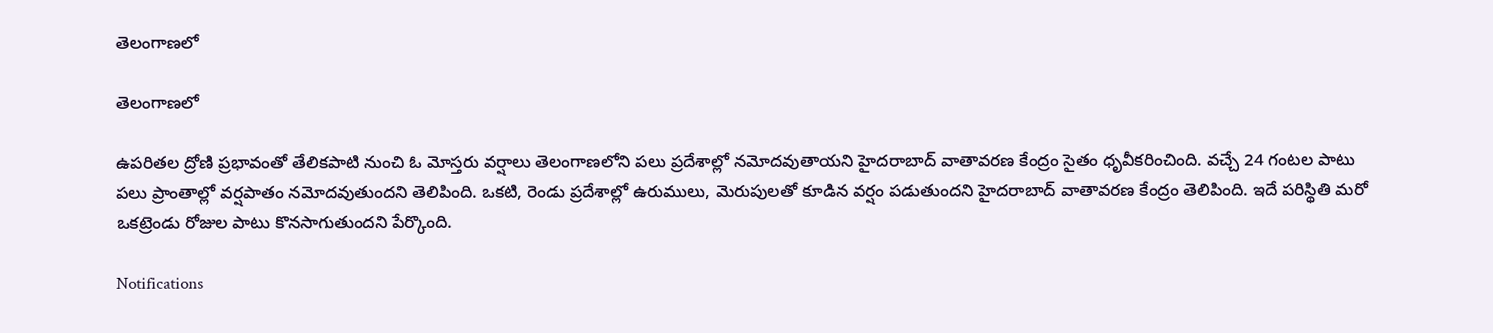తెలంగాణలో

తెలంగాణలో

ఉపరితల ద్రోణి ప్రభావంతో తేలికపాటి నుంచి ఓ మోస్తరు వర్షాలు తెలంగాణలోని పలు ప్రదేశాల్లో నమోదవుతాయని హైదరాబాద్ వాతావరణ కేంద్రం సైతం ధృవీకరించింది. వచ్చే 24 గంటల పాటు పలు ప్రాంతాల్లో వర్షపాతం నమోదవుతుందని తెలిపింది. ఒకటి, రెండు ప్రదేశాల్లో ఉరుములు, మెరుపులతో కూడిన వర్షం పడుతుందని హైదరాబాద్ వాతావరణ కేంద్రం తెలిపింది. ఇదే పరిస్థితి మరో ఒకట్రెండు రోజుల పాటు కొనసాగుతుందని పేర్కొంది.

Notifications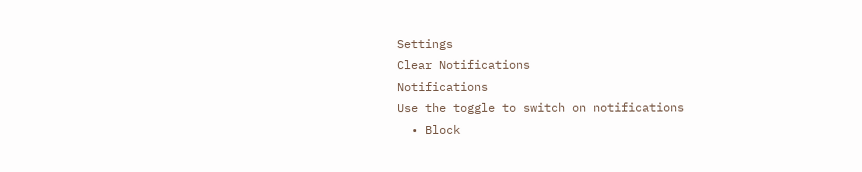Settings
Clear Notifications
Notifications
Use the toggle to switch on notifications
  • Block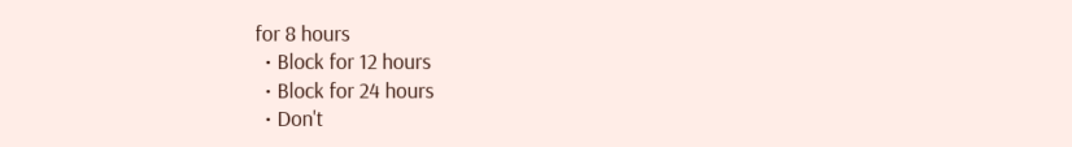for 8 hours
  • Block for 12 hours
  • Block for 24 hours
  • Don't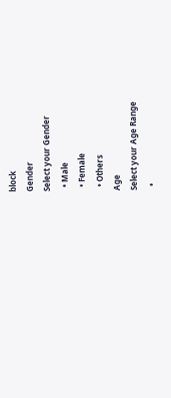block
Gender
Select your Gender
  • Male
  • Female
  • Others
Age
Select your Age Range
  •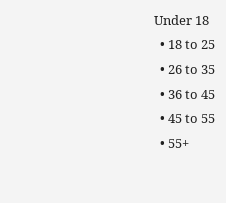Under 18
  • 18 to 25
  • 26 to 35
  • 36 to 45
  • 45 to 55
  • 55+